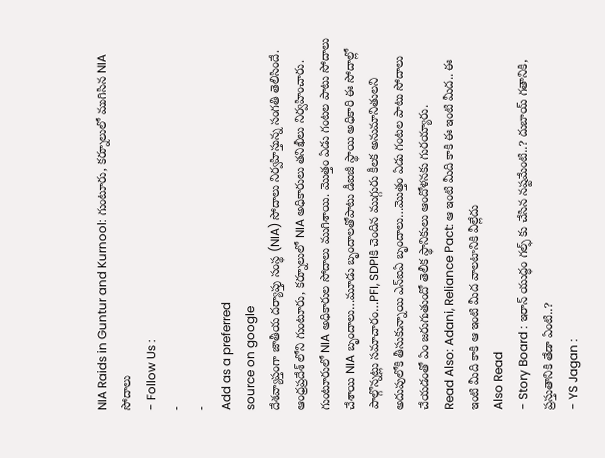NIA Raids in Guntur and Kurnool: గుంటూరు, కర్నూలులో ముగిసిన NIA సోదాలు
- Follow Us :
-
-
Add as a preferred
source on google
దేశవ్యాప్తంగా జాతీయ దర్యాప్తు సంస్థ (NIA) సోదాలు నిర్వహిస్తున్న సంగతి తెలిసిందే. ఆంధ్రప్రదేశ్ లోని గుంటూరు, కర్నూలులో NIA అధికారులు తనిఖీలు నిర్వహించారు. గుంటూరులో NIA అధికారుల సోదాలు ముగిశాయి. మొత్తం ఏడు గంటల పాటు సోదాలు చేశాయి NIA బృందాలు…మూడు బృందాలతోపాటు డీఐజీ స్థాయి అధికారి ఈ సోదాల్లో పాల్గొన్నట్లు సమాచారం…PFI, SDPIకి చెందిన ముగ్గురు కీలక అనుమానితులని అదుపులోకి తీసుకున్నాయి ఎన్ఐఏ బృందాలు…మొత్తం ఏడు గంటల పాటు సోదాలు చేయడంతో ఏం జరుగుతుందో తెలీక స్థానికులు ఆందోళనకు గురయ్యారు.
Read Also: Adani, Reliance Pact: ఆ ఇంటి మీది కాకి ఈ ఇంటి మీద.. ఈ ఇంటి మీది కాకి ఆ ఇంటి మీద వాలటానికి వీల్లేదు
Also Read
- Story Board : ఇరాన్ యుద్ధం గల్ఫ్ కు చేసిన నష్టమేంటి..? దుబాయ్ గతానికి, ప్రస్తుతానికి తేడా ఏంటి..?
- YS Jagan :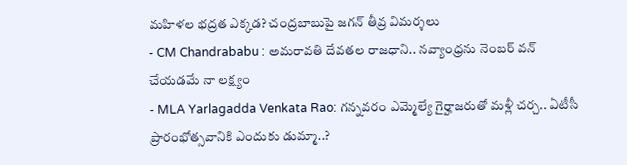మహిళల భద్రత ఎక్కడ? చంద్రబాబుపై జగన్ తీవ్ర విమర్శలు
- CM Chandrababu : అమరావతి దేవతల రాజధాని.. నవ్యాంధ్రను నెంబర్ వన్ చేయడమే నా లక్ష్యం
- MLA Yarlagadda Venkata Rao: గన్నవరం ఎమ్మెల్యే గైర్హాజరుతో మళ్లీ చర్చ.. ఏటీసీ ప్రారంభోత్సవానికి ఎందుకు డుమ్మా..?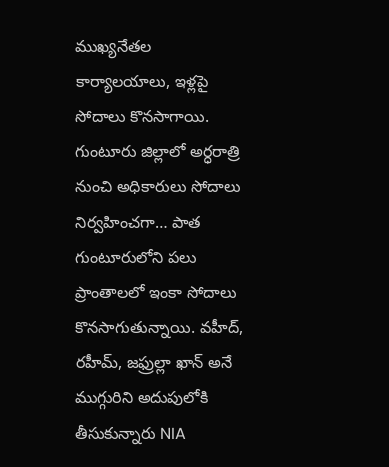ముఖ్యనేతల కార్యాలయాలు, ఇళ్లపై సోదాలు కొనసాగాయి. గుంటూరు జిల్లాలో అర్ధరాత్రి నుంచి అధికారులు సోదాలు నిర్వహించగా… పాత గుంటూరులోని పలు ప్రాంతాలలో ఇంకా సోదాలు కొనసాగుతున్నాయి. వహీద్, రహీమ్, జఫ్రుల్లా ఖాన్ అనే ముగ్గురిని అదుపులోకి తీసుకున్నారు NIA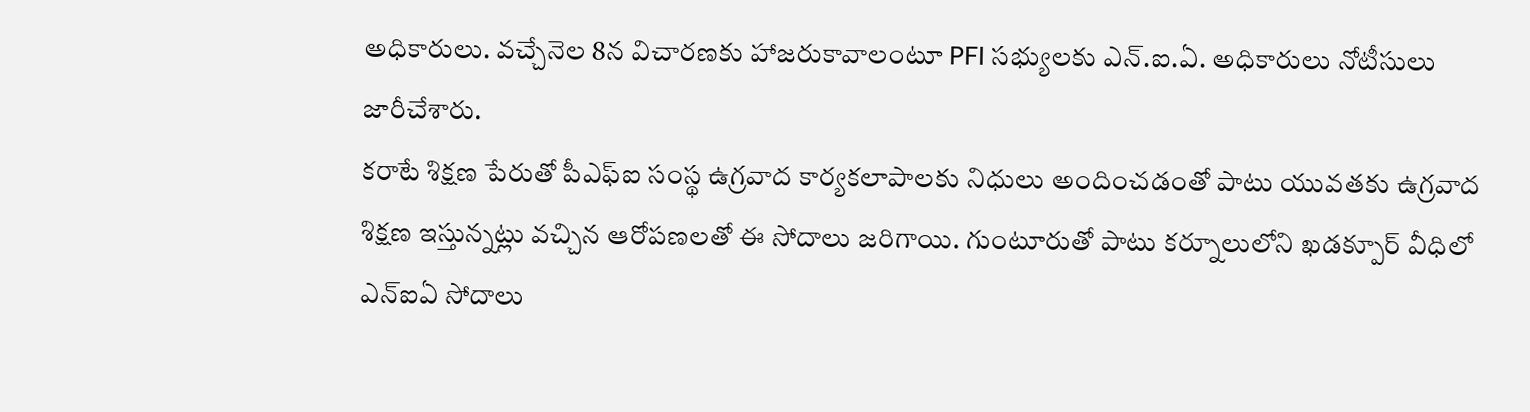అధికారులు. వచ్చేనెల 8న విచారణకు హాజరుకావాలంటూ PFI సభ్యులకు ఎన్.ఐ.ఏ. అధికారులు నోటీసులు జారీచేశారు.
కరాటే శిక్షణ పేరుతో పీఎఫ్ఐ సంస్థ ఉగ్రవాద కార్యకలాపాలకు నిధులు అందించడంతో పాటు యువతకు ఉగ్రవాద శిక్షణ ఇస్తున్నట్లు వచ్చిన ఆరోపణలతో ఈ సోదాలు జరిగాయి. గుంటూరుతో పాటు కర్నూలులోని ఖడక్పూర్ వీధిలో ఎన్ఐఏ సోదాలు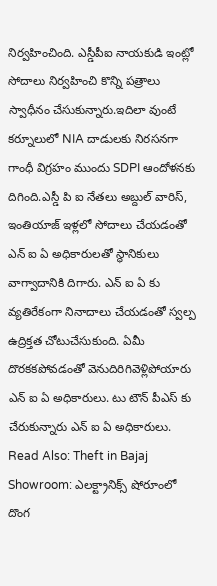నిర్వహించింది. ఎస్డీపీఐ నాయకుడి ఇంట్లో సోదాలు నిర్వహించి కొన్ని పత్రాలు స్వాధీనం చేసుకున్నారు.ఇదిలా వుంటే కర్నూలులో NIA దాడులకు నిరసనగా గాంధీ విగ్రహం ముందు SDPI ఆందోళనకు దిగింది.ఎస్డీ పి ఐ నేతలు అబ్దుల్ వారిస్, ఇంతియాజ్ ఇళ్లలో సోదాలు చేయడంతో ఎన్ ఐ ఏ అధికారులతో స్థానికులు వాగ్వాదానికి దిగారు. ఎన్ ఐ ఏ కు వ్యతిరేకంగా నినాదాలు చేయడంతో స్వల్ప ఉద్రిక్తత చోటుచేసుకుంది. ఏమీ దొరకకపోవడంతో వెనుదిరిగివెళ్లిపోయారు ఎన్ ఐ ఏ అధికారులు. టు టౌన్ పీఎస్ కు చేరుకున్నారు ఎన్ ఐ ఏ అధికారులు.
Read Also: Theft in Bajaj Showroom: ఎలక్ట్రానిక్స్ షోరూంలో దొంగ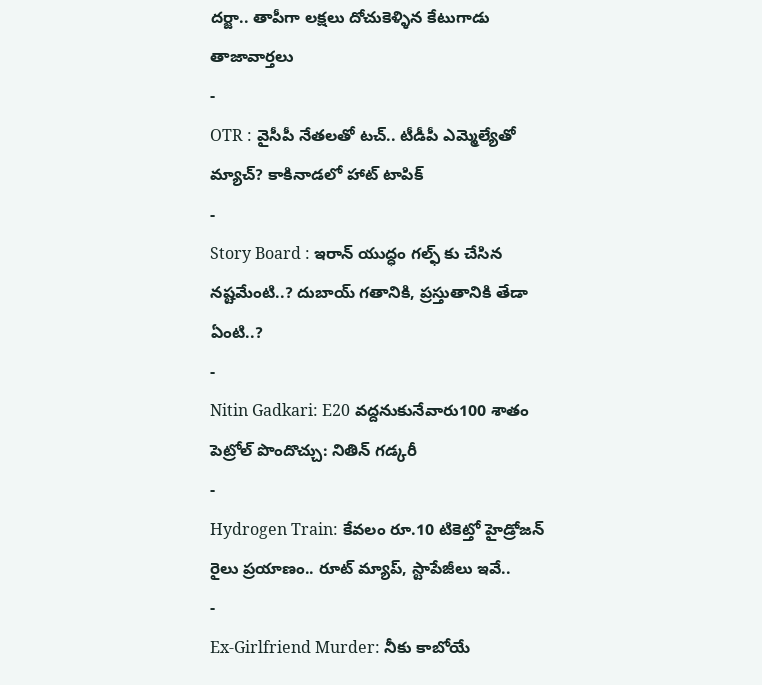దర్జా.. తాపీగా లక్షలు దోచుకెళ్ళిన కేటుగాడు
తాజావార్తలు
-
OTR : వైసీపీ నేతలతో టచ్.. టీడీపీ ఎమ్మెల్యేతో మ్యాచ్? కాకినాడలో హాట్ టాపిక్
-
Story Board : ఇరాన్ యుద్ధం గల్ఫ్ కు చేసిన నష్టమేంటి..? దుబాయ్ గతానికి, ప్రస్తుతానికి తేడా ఏంటి..?
-
Nitin Gadkari: E20 వద్దనుకునేవారు100 శాతం పెట్రోల్ పొందొచ్చు: నితిన్ గడ్కరీ
-
Hydrogen Train: కేవలం రూ.10 టికెట్తో హైడ్రోజన్ రైలు ప్రయాణం.. రూట్ మ్యాప్, స్టాపేజీలు ఇవే..
-
Ex-Girlfriend Murder: నీకు కాబోయే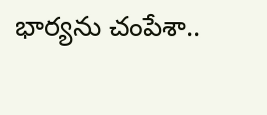భార్యను చంపేశా..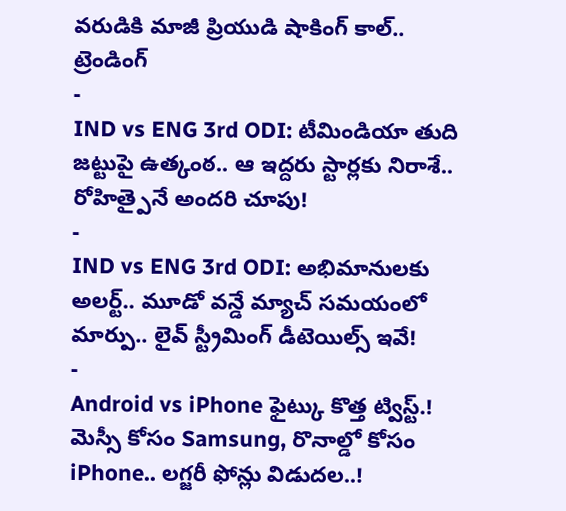వరుడికి మాజీ ప్రియుడి షాకింగ్ కాల్..
ట్రెండింగ్
-
IND vs ENG 3rd ODI: టీమిండియా తుది జట్టుపై ఉత్కంఠ.. ఆ ఇద్దరు స్టార్లకు నిరాశే.. రోహిత్పైనే అందరి చూపు!
-
IND vs ENG 3rd ODI: అభిమానులకు అలర్ట్.. మూడో వన్డే మ్యాచ్ సమయంలో మార్పు.. లైవ్ స్ట్రీమింగ్ డీటెయిల్స్ ఇవే!
-
Android vs iPhone ఫైట్కు కొత్త ట్విస్ట్.! మెస్సీ కోసం Samsung, రొనాల్డో కోసం iPhone.. లగ్జరీ ఫోన్లు విడుదల..!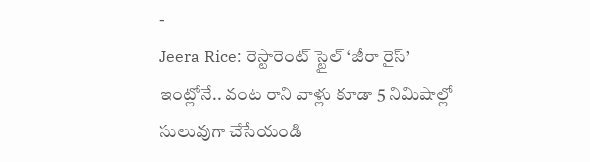-
Jeera Rice: రెస్టారెంట్ స్టైల్ ‘జీరా రైస్’ ఇంట్లోనే.. వంట రాని వాళ్లు కూడా 5 నిమిషాల్లో సులువుగా చేసేయండి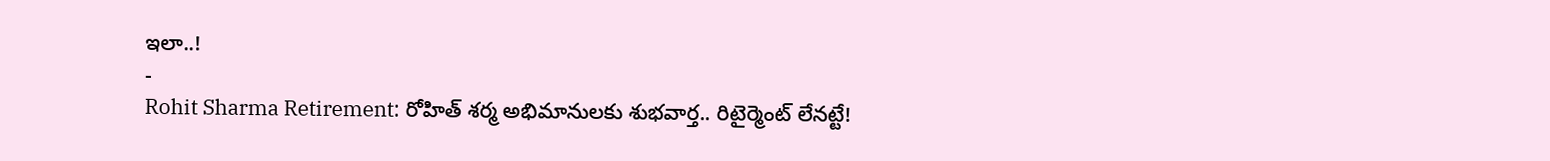ఇలా..!
-
Rohit Sharma Retirement: రోహిత్ శర్మ అభిమానులకు శుభవార్త.. రిటైర్మెంట్ లేనట్టే!